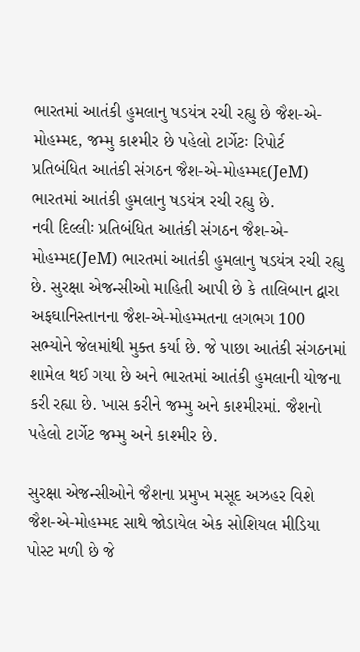ભારતમાં આતંકી હુમલાનુ ષડયંત્ર રચી રહ્યુ છે જૈશ-એ-મોહમ્મદ, જમ્મુ કાશ્મીર છે પહેલો ટાર્ગેટઃ રિપોર્ટ
પ્રતિબંધિત આતંકી સંગઠન જૈશ-એ-મોહમ્મદ(JeM) ભારતમાં આતંકી હુમલાનુ ષડયંત્ર રચી રહ્યુ છે.
નવી દિલ્લીઃ પ્રતિબંધિત આતંકી સંગઠન જૈશ-એ-મોહમ્મદ(JeM) ભારતમાં આતંકી હુમલાનુ ષડયંત્ર રચી રહ્યુ છે. સુરક્ષા એજન્સીઓ માહિતી આપી છે કે તાલિબાન દ્વારા અફઘાનિસ્તાનના જૈશ-એ-મોહમ્મતના લગભગ 100 સભ્યોને જેલમાંથી મુક્ત કર્યા છે. જે પાછા આતંકી સંગઠનમાં શામેલ થઈ ગયા છે અને ભારતમાં આતંકી હુમલાની યોજના કરી રહ્યા છે. ખાસ કરીને જમ્મુ અને કાશ્મીરમાં. જૈશનો પહેલો ટાર્ગેટ જમ્મુ અને કાશ્મીર છે.

સુરક્ષા એજન્સીઓને જૈશના પ્રમુખ મસૂદ અઝહર વિશે જૈશ-એ-મોહમ્મદ સાથે જોડાયેલ એક સોશિયલ મીડિયા પોસ્ટ મળી છે જે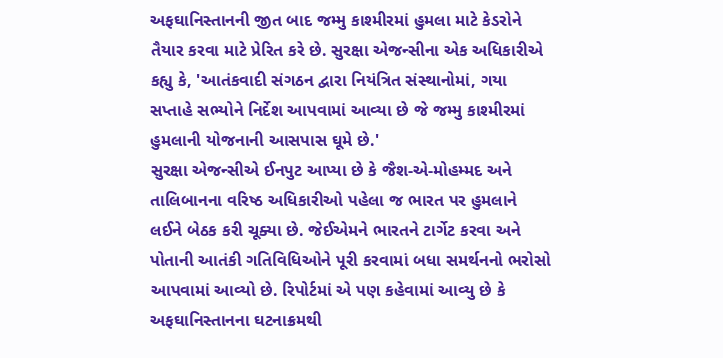અફઘાનિસ્તાનની જીત બાદ જમ્મુ કાશ્મીરમાં હુમલા માટે કેડરોને તૈયાર કરવા માટે પ્રેરિત કરે છે. સુરક્ષા એજન્સીના એક અધિકારીએ કહ્યુ કે, 'આતંકવાદી સંગઠન દ્વારા નિયંત્રિત સંસ્થાનોમાં, ગયા સપ્તાહે સભ્યોને નિર્દેશ આપવામાં આવ્યા છે જે જમ્મુ કાશ્મીરમાં હુમલાની યોજનાની આસપાસ ઘૂમે છે.'
સુરક્ષા એજન્સીએ ઈનપુટ આપ્યા છે કે જૈશ-એ-મોહમ્મદ અને તાલિબાનના વરિષ્ઠ અધિકારીઓ પહેલા જ ભારત પર હુમલાને લઈને બેઠક કરી ચૂક્યા છે. જેઈએમને ભારતને ટાર્ગેટ કરવા અને પોતાની આતંકી ગતિવિધિઓને પૂરી કરવામાં બધા સમર્થનનો ભરોસો આપવામાં આવ્યો છે. રિપોર્ટમાં એ પણ કહેવામાં આવ્યુ છે કે અફઘાનિસ્તાનના ઘટનાક્રમથી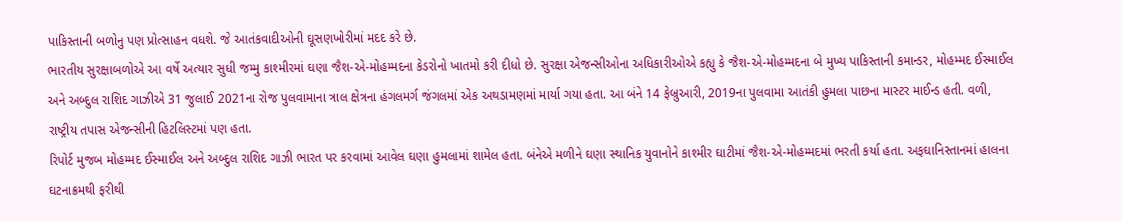પાકિસ્તાની બળોનુ પણ પ્રોત્સાહન વધશે. જે આતંકવાદીઓની ઘૂસણખોરીમાં મદદ કરે છે.
ભારતીય સુરક્ષાબળોએ આ વર્ષે અત્યાર સુધી જમ્મુ કાશ્મીરમાં ઘણા જૈશ-એ-મોહમ્મદના કેડરોનો ખાતમો કરી દીધો છે. સુરક્ષા એજન્સીઓના અધિકારીઓએ કહ્યુ કે જૈશ-એ-મોહમ્મદના બે મુખ્ય પાકિસ્તાની કમાન્ડર, મોહમ્મદ ઈસ્માઈલ અને અબ્દુલ રાશિદ ગાઝીએ 31 જુલાઈ 2021ના રોજ પુલવામાના ત્રાલ ક્ષેત્રના હંગલમર્ગ જંગલમાં એક અથડામણમાં માર્યા ગયા હતા. આ બંને 14 ફેબ્રુઆરી, 2019ના પુલવામા આતંકી હુમલા પાછના માસ્ટર માઈન્ડ હતી. વળી, રાષ્ટ્રીય તપાસ એજન્સીની હિટલિસ્ટમાં પણ હતા.
રિપોર્ટ મુજબ મોહમ્મદ ઈસ્માઈલ અને અબ્દુલ રાશિદ ગાઝી ભારત પર કરવામાં આવેલ ઘણા હુમલામાં શામેલ હતા. બંનેએ મળીને ઘણા સ્થાનિક યુવાનોને કાશ્મીર ઘાટીમાં જૈશ-એ-મોહમ્મદમાં ભરતી કર્યા હતા. અફઘાનિસ્તાનમાં હાલના ઘટનાક્રમથી ફરીથી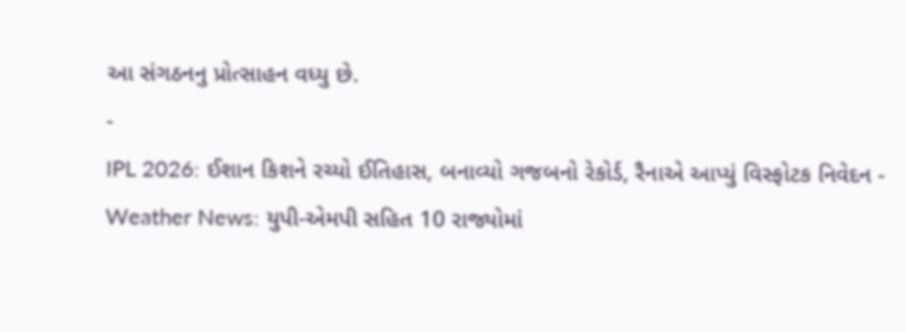આ સંગઠનનુ પ્રોત્સાહન વધ્યુ છે.
-
IPL 2026: ઈશાન કિશને રચ્યો ઈતિહાસ, બનાવ્યો ગજબનો રેકોર્ડ, રૈનાએ આપ્યું વિસ્ફોટક નિવેદન -
Weather News: યુપી-એમપી સહિત 10 રાજ્યોમાં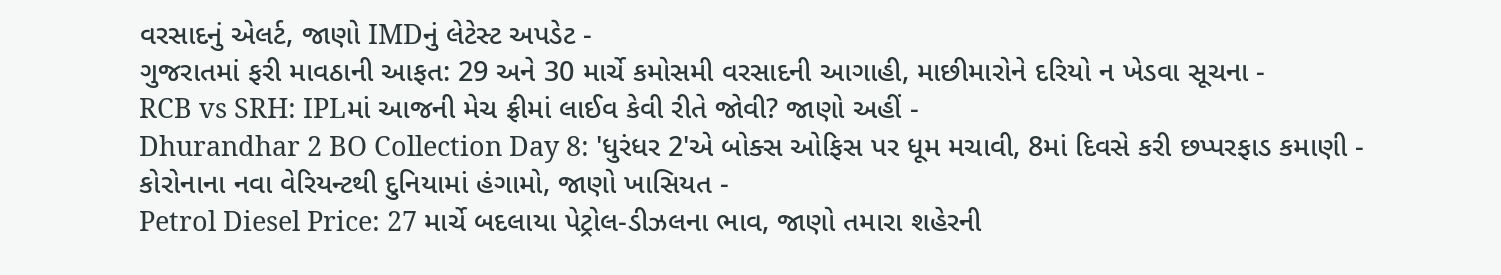વરસાદનું એલર્ટ, જાણો IMDનું લેટેસ્ટ અપડેટ -
ગુજરાતમાં ફરી માવઠાની આફત: 29 અને 30 માર્ચે કમોસમી વરસાદની આગાહી, માછીમારોને દરિયો ન ખેડવા સૂચના -
RCB vs SRH: IPLમાં આજની મેચ ફ્રીમાં લાઈવ કેવી રીતે જોવી? જાણો અહીં -
Dhurandhar 2 BO Collection Day 8: 'ધુરંધર 2'એ બોક્સ ઓફિસ પર ધૂમ મચાવી, 8માં દિવસે કરી છપ્પરફાડ કમાણી -
કોરોનાના નવા વેરિયન્ટથી દુનિયામાં હંગામો, જાણો ખાસિયત -
Petrol Diesel Price: 27 માર્ચે બદલાયા પેટ્રોલ-ડીઝલના ભાવ, જાણો તમારા શહેરની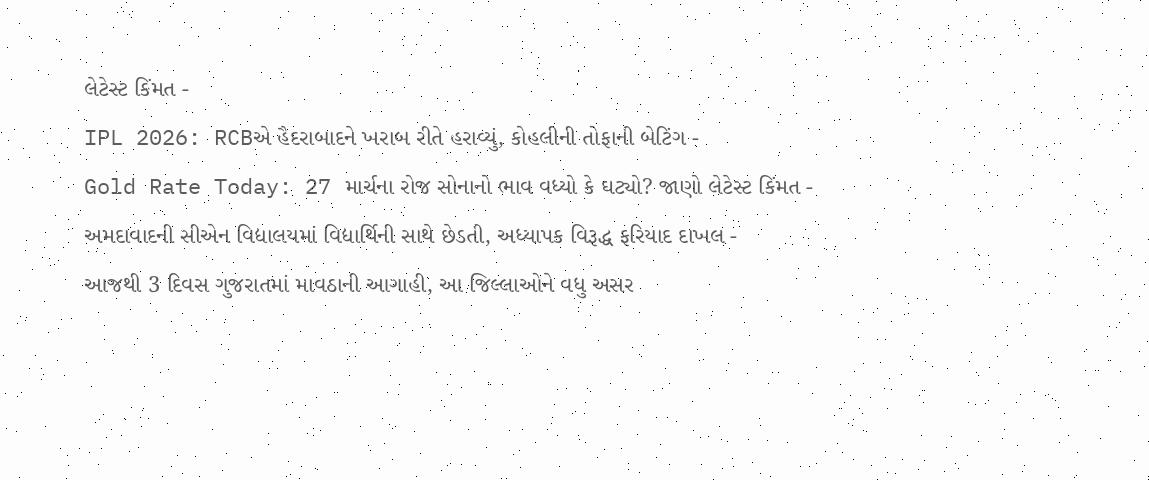લેટેસ્ટ કિંમત -
IPL 2026: RCBએ હૈદરાબાદને ખરાબ રીતે હરાવ્યું, કોહલીની તોફાની બેટિંગ -
Gold Rate Today: 27 માર્ચના રોજ સોનાનો ભાવ વધ્યો કે ઘટ્યો? જાણો લેટેસ્ટ કિંમત -
અમદાવાદની સીએન વિદ્યાલયમાં વિદ્યાર્થિની સાથે છેડતી, અધ્યાપક વિરૂદ્ધ ફરિયાદ દાખલ -
આજથી 3 દિવસ ગુજરાતમાં માવઠાની આગાહી, આ જિલ્લાઓને વધુ અસર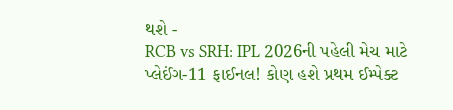થશે -
RCB vs SRH: IPL 2026ની પહેલી મેચ માટે પ્લેઈંગ-11 ફાઈનલ! કોણ હશે પ્રથમ ઈમ્પેક્ટ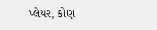પ્લેયર, કોણ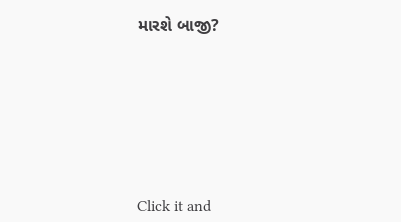મારશે બાજી?








Click it and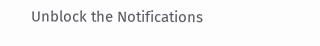Unblock the Notifications